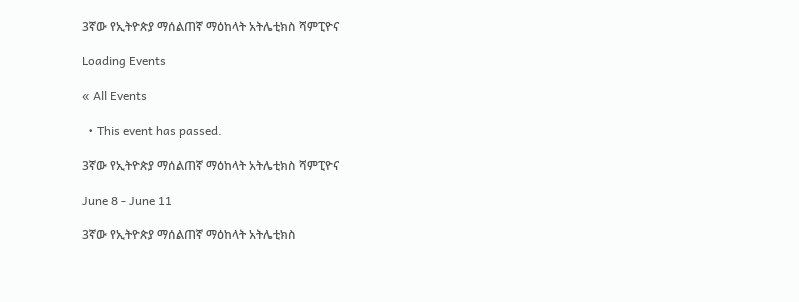3ኛው የኢትዮጵያ ማሰልጠኛ ማዕከላት አትሌቲክስ ሻምፒዮና

Loading Events

« All Events

  • This event has passed.

3ኛው የኢትዮጵያ ማሰልጠኛ ማዕከላት አትሌቲክስ ሻምፒዮና

June 8 - June 11

3ኛው የኢትዮጵያ ማሰልጠኛ ማዕከላት አትሌቲክስ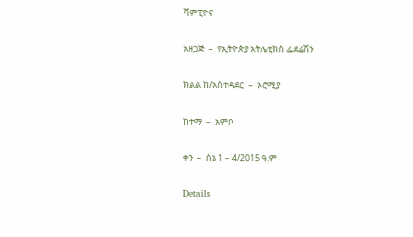ሻምፒዮና

አዘጋጅ  –  የኢትዮጵያ አትሌቲክስ ፌደሬሽን

ክልል ከ/አስተዳደር  –  ኦሮሚያ

ከተማ  –  አምቦ

ቀን  –  ሰኔ 1 – 4/2015 ዓ.ም

Details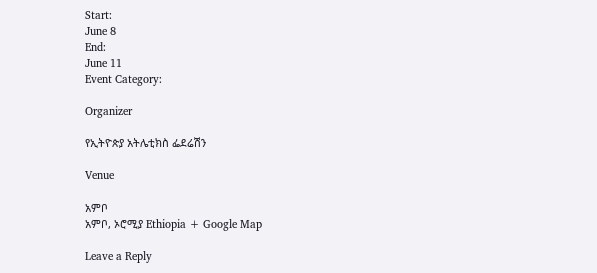Start:
June 8
End:
June 11
Event Category:

Organizer

የኢትዮጵያ አትሌቲክስ ፌደሬሽን

Venue

አምቦ
አምቦ, ኦሮሚያ Ethiopia + Google Map

Leave a Reply